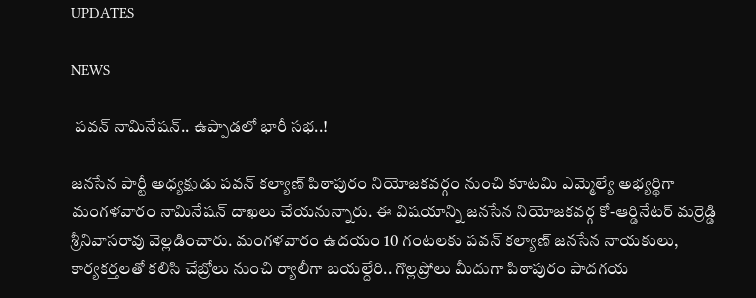UPDATES

NEWS

 పవన్ నామినేషన్.. ఉప్పాడలో భారీ సభ..!

జనసేన పార్టీ అధ్యక్షుడు పవన్ కల్యాణ్ పిఠాపురం నియోజకవర్గం నుంచి కూటమి ఎమ్మెల్యే అభ్యర్థిగా మంగళవారం నామినేషన్ దాఖలు చేయనున్నారు. ఈ విషయాన్ని జనసేన నియోజకవర్గ కో-ఆర్డినేటర్ మర్రెడ్డి శ్రీనివాసరావు వెల్లడించారు. మంగళవారం ఉదయం 10 గంటలకు పవన్ కల్యాణ్ జనసేన నాయకులు, కార్యకర్తలతో కలిసి చేబ్రోలు నుంచి ర్యాలీగా బయల్దేరి.. గొల్లప్రోలు మీదుగా పిఠాపురం పాదగయ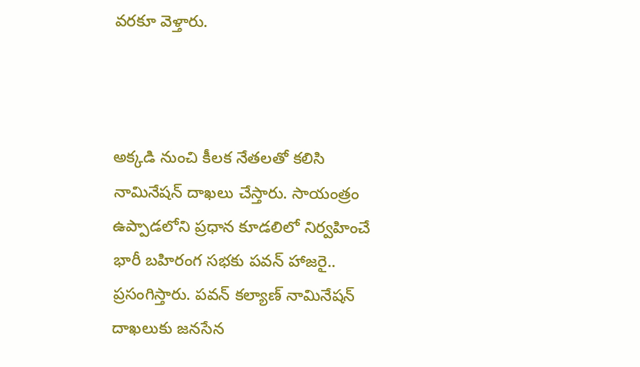వరకూ వెళ్తారు.



అక్కడి నుంచి కీలక నేతలతో కలిసి నామినేషన్ దాఖలు చేస్తారు. సాయంత్రం ఉప్పాడలోని ప్రధాన కూడలిలో నిర్వహించే భారీ బహిరంగ సభకు పవన్ హాజరై.. ప్రసంగిస్తారు. పవన్ కల్యాణ్ నామినేషన్ దాఖలుకు జనసేన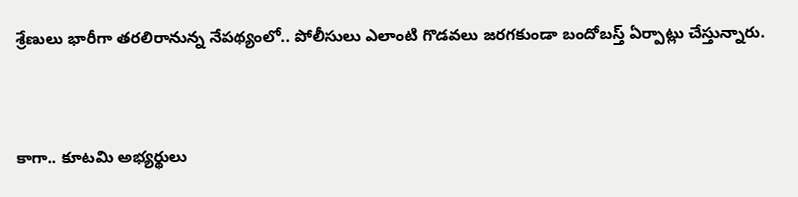శ్రేణులు భారీగా తరలిరానున్న నేపథ్యంలో.. పోలీసులు ఎలాంటి గొడవలు జరగకుండా బందోబస్త్ ఏర్పాట్లు చేస్తున్నారు.



కాగా.. కూటమి అభ్యర్థులు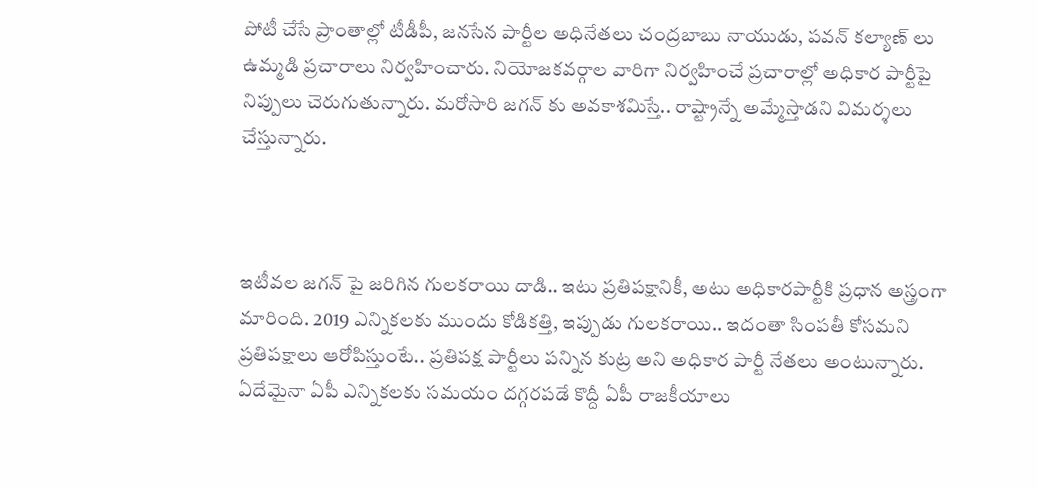పోటీ చేసే ప్రాంతాల్లో టీడీపీ, జనసేన పార్టీల అధినేతలు చంద్రబాబు నాయుడు, పవన్ కల్యాణ్ లు ఉమ్మడి ప్రచారాలు నిర్వహించారు. నియోజకవర్గాల వారిగా నిర్వహించే ప్రచారాల్లో అధికార పార్టీపై నిప్పులు చెరుగుతున్నారు. మరోసారి జగన్ కు అవకాశమిస్తే.. రాష్ట్రాన్నే అమ్మేస్తాడని విమర్శలు చేస్తున్నారు.



ఇటీవల జగన్ పై జరిగిన గులకరాయి దాడి.. ఇటు ప్రతిపక్షానికీ, అటు అధికారపార్టీకి ప్రధాన అస్త్రంగా మారింది. 2019 ఎన్నికలకు ముందు కోడికత్తి, ఇప్పుడు గులకరాయి.. ఇదంతా సింపతీ కోసమని ప్రతిపక్షాలు ఆరోపిస్తుంటే.. ప్రతిపక్ష పార్టీలు పన్నిన కుట్ర అని అధికార పార్టీ నేతలు అంటున్నారు. ఏదేమైనా ఏపీ ఎన్నికలకు సమయం దగ్గరపడే కొద్దీ ఏపీ రాజకీయాలు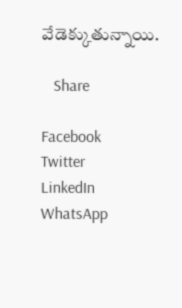వేడెక్కుతున్నాయి.

   Share

Facebook
Twitter
LinkedIn
WhatsApp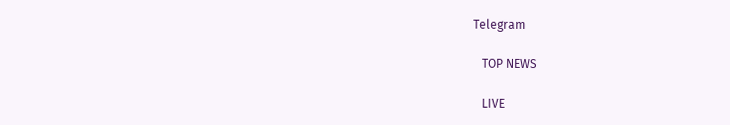Telegram

   TOP NEWS

   LIVE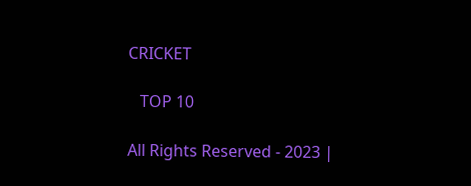CRICKET

   TOP 10

All Rights Reserved - 2023 |